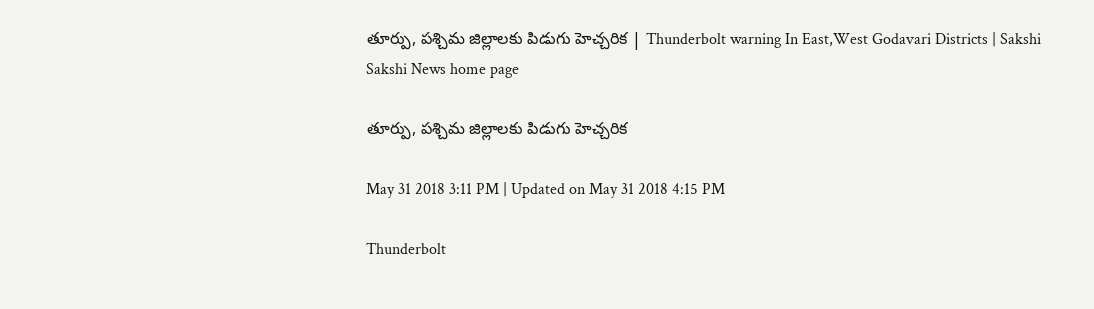తూర్పు, పశ్చిమ జిల్లాలకు పిడుగు హెచ్చరిక | Thunderbolt warning In East,West Godavari Districts | Sakshi
Sakshi News home page

తూర్పు, పశ్చిమ జిల్లాలకు పిడుగు హెచ్చరిక

May 31 2018 3:11 PM | Updated on May 31 2018 4:15 PM

Thunderbolt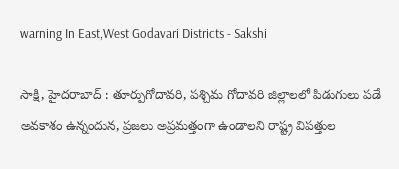warning In East,West Godavari Districts - Sakshi

సాక్షి, హైదరాబాద్‌ : తూర్పుగోదావరి, పశ్చిమ గోదావరి జిల్లాలలో పిడుగులు పడే అవకాశం ఉన్నందున, ప్రజలు అప్రమత్తంగా ఉండాలని రాష్ట్ర విపత్తుల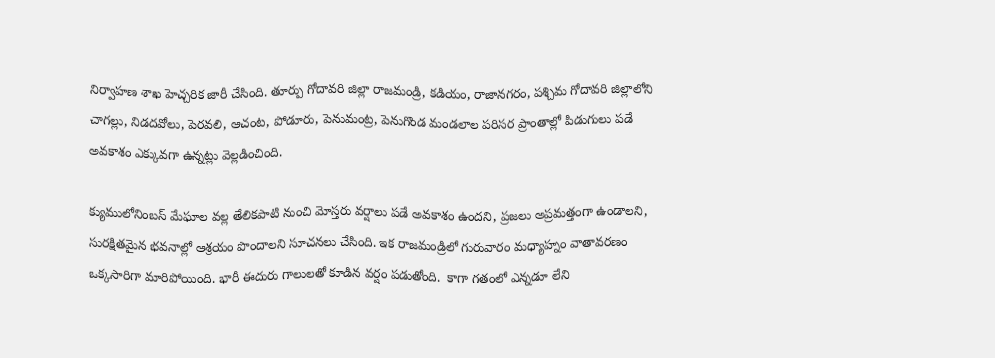నిర్వాహణ శాఖ హెచ్చరిక జారీ చేసింది. తూర్పు గోదావరి జిల్లా రాజమండ్రి, కడియం, రాజానగరం, పశ్చిమ గోదావరి జిల్లాలోని చాగల్లు, నిడదవోలు, పెరవలి, ఆచంట, పోడూరు, పెనుమంట్ర, పెనుగొండ మండలాల పరిసర ప్రాంతాల్లో పిడుగులు పడే అవకాశం ఎక్కువగా ఉన్నట్లు వెల్లడించింది.

క్యుములోనింబస్‌ మేఘాల వల్ల తేలికపాటి నుంచి మోస్తరు వర్షాలు పడే అవకాశం ఉందని, ప్రజలు అప్రమత్తంగా ఉండాలని, సురక్షితమైన భవనాల్లో ఆశ్రయం పొందాలని సూచనలు చేసింది. ఇక రాజమండ్రిలో గురువారం మధ్యాహ్నం వాతావరణం ఒక్కసారిగా మారిపోయింది. భారీ ఈదురు గాలులతో కూడిన వర్షం పడుతోంది.  కాగా గతంలో ఎన్నడూ లేని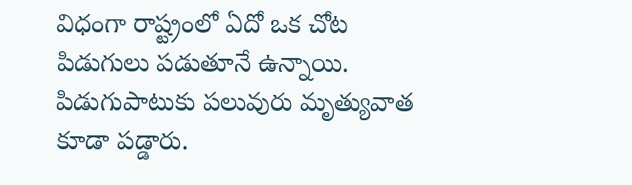విధంగా రాష్ట్రంలో ఏదో ఒక చోట పిడుగులు పడుతూనే ఉన్నాయి. పిడుగుపాటుకు పలువురు మృత్యువాత కూడా పడ్డారు.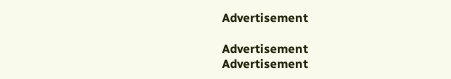Advertisement

Advertisement
Advertisement